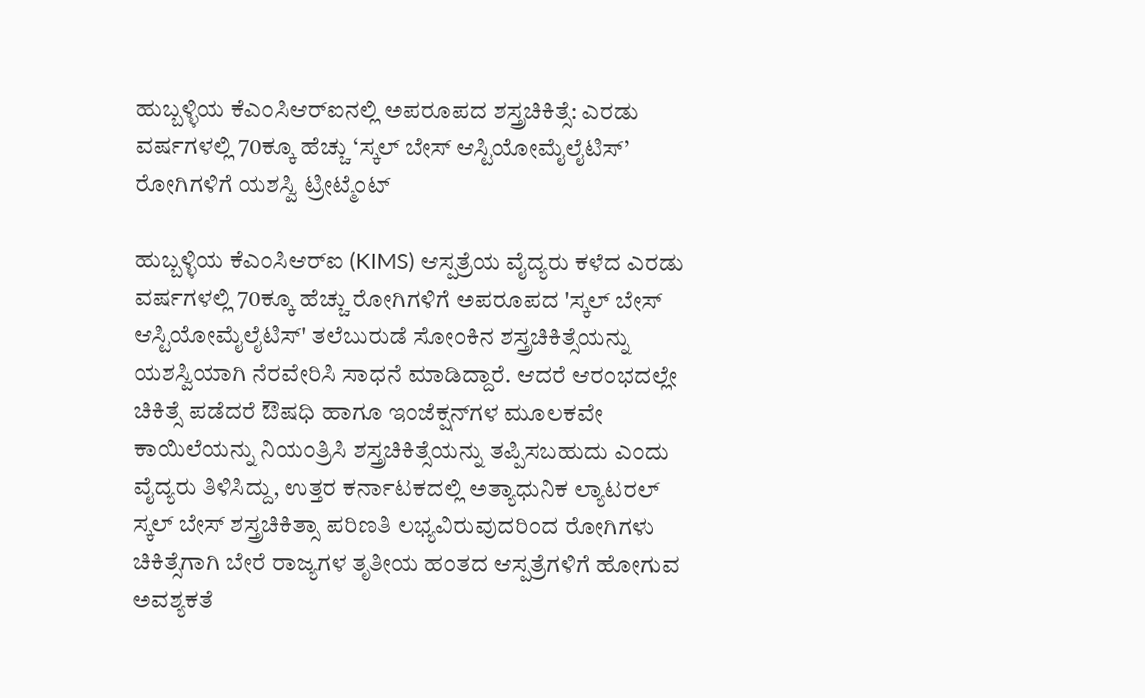ಹುಬ್ಬಳ್ಳಿಯ ಕೆಎಂಸಿಆರ್‌ಐನಲ್ಲಿ ಅಪರೂಪದ ಶಸ್ತ್ರಚಿಕಿತ್ಸೆ: ಎರಡು ವರ್ಷಗಳಲ್ಲಿ 70ಕ್ಕೂ ಹೆಚ್ಚು ‘ಸ್ಕಲ್ ಬೇಸ್ ಆಸ್ಟಿಯೋಮೈಲೈಟಿಸ್’ ರೋಗಿಗಳಿಗೆ ಯಶಸ್ವಿ ಟ್ರೀಟ್ಮೆಂಟ್

ಹುಬ್ಬಳ್ಳಿಯ ಕೆಎಂಸಿಆರ್‌ಐ (KIMS) ಆಸ್ಪತ್ರೆಯ ವೈದ್ಯರು ಕಳೆದ ಎರಡು ವರ್ಷಗಳಲ್ಲಿ 70ಕ್ಕೂ ಹೆಚ್ಚು ರೋಗಿಗಳಿಗೆ ಅಪರೂಪದ 'ಸ್ಕಲ್ ಬೇಸ್ ಆಸ್ಟಿಯೋಮೈಲೈಟಿಸ್' ತಲೆಬುರುಡೆ ಸೋಂಕಿನ ಶಸ್ತ್ರಚಿಕಿತ್ಸೆಯನ್ನು ಯಶಸ್ವಿಯಾಗಿ ನೆರವೇರಿಸಿ ಸಾಧನೆ ಮಾಡಿದ್ದಾರೆ. ಆದರೆ ಆರಂಭದಲ್ಲೇ ಚಿಕಿತ್ಸೆ ಪಡೆದರೆ ಔಷಧಿ ಹಾಗೂ ಇಂಜೆಕ್ಷನ್‌ಗಳ ಮೂಲಕವೇ ಕಾಯಿಲೆಯನ್ನು ನಿಯಂತ್ರಿಸಿ ಶಸ್ತ್ರಚಿಕಿತ್ಸೆಯನ್ನು ತಪ್ಪಿಸಬಹುದು ಎಂದು ವೈದ್ಯರು ತಿಳಿಸಿದ್ದು, ಉತ್ತರ ಕರ್ನಾಟಕದಲ್ಲಿ ಅತ್ಯಾಧುನಿಕ ಲ್ಯಾಟರಲ್ ಸ್ಕಲ್ ಬೇಸ್ ಶಸ್ತ್ರಚಿಕಿತ್ಸಾ ಪರಿಣತಿ ಲಭ್ಯವಿರುವುದರಿಂದ ರೋಗಿಗಳು ಚಿಕಿತ್ಸೆಗಾಗಿ ಬೇರೆ ರಾಜ್ಯಗಳ ತೃತೀಯ ಹಂತದ ಆಸ್ಪತ್ರೆಗಳಿಗೆ ಹೋಗುವ ಅವಶ್ಯಕತೆ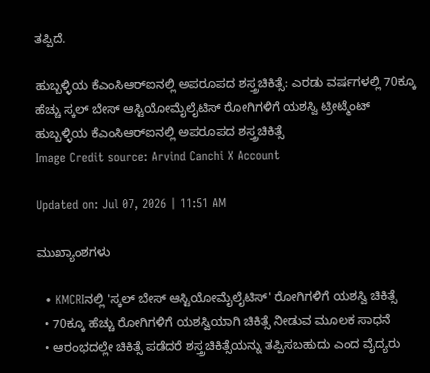ತಪ್ಪಿದೆ.

ಹುಬ್ಬಳ್ಳಿಯ ಕೆಎಂಸಿಆರ್‌ಐನಲ್ಲಿ ಅಪರೂಪದ ಶಸ್ತ್ರಚಿಕಿತ್ಸೆ: ಎರಡು ವರ್ಷಗಳಲ್ಲಿ 70ಕ್ಕೂ ಹೆಚ್ಚು ಸ್ಕಲ್ ಬೇಸ್ ಆಸ್ಟಿಯೋಮೈಲೈಟಿಸ್ ರೋಗಿಗಳಿಗೆ ಯಶಸ್ವಿ ಟ್ರೀಟ್ಮೆಂಟ್
ಹುಬ್ಬಳ್ಳಿಯ ಕೆಎಂಸಿಆರ್‌ಐನಲ್ಲಿ ಅಪರೂಪದ ಶಸ್ತ್ರಚಿಕಿತ್ಸೆ
Image Credit source: Arvind Canchi X Account

Updated on: Jul 07, 2026 | 11:51 AM

ಮುಖ್ಯಾಂಶಗಳು

  • KMCRIನಲ್ಲಿ 'ಸ್ಕಲ್ ಬೇಸ್ ಆಸ್ಟಿಯೋಮೈಲೈಟಿಸ್' ರೋಗಿಗಳಿಗೆ ಯಶಸ್ವಿ ಚಿಕಿತ್ಸೆ
  • 70ಕ್ಕೂ ಹೆಚ್ಚು ರೋಗಿಗಳಿಗೆ ಯಶಸ್ವಿಯಾಗಿ ಚಿಕಿತ್ಸೆ ನೀಡುವ ಮೂಲಕ ಸಾಧನೆ
  • ಆರಂಭದಲ್ಲೇ ಚಿಕಿತ್ಸೆ ಪಡೆದರೆ ಶಸ್ತ್ರಚಿಕಿತ್ಸೆಯನ್ನು ತಪ್ಪಿಸಬಹುದು ಎಂದ ವೈದ್ಯರು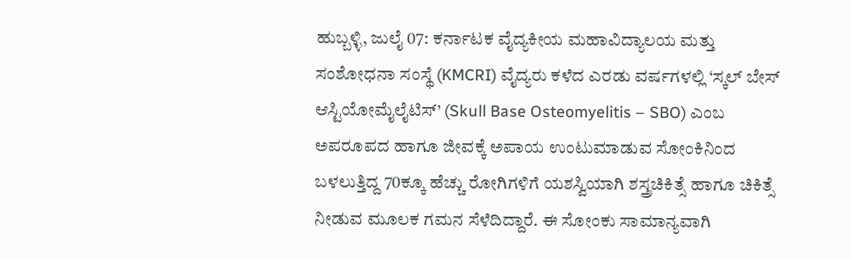ಹುಬ್ಬಳ್ಳಿ, ಜುಲೈ 07: ಕರ್ನಾಟಕ ವೈದ್ಯಕೀಯ ಮಹಾವಿದ್ಯಾಲಯ ಮತ್ತು ಸಂಶೋಧನಾ ಸಂಸ್ಥೆ (KMCRI) ವೈದ್ಯರು ಕಳೆದ ಎರಡು ವರ್ಷಗಳಲ್ಲಿ ‘ಸ್ಕಲ್ ಬೇಸ್ ಆಸ್ಟಿಯೋಮೈಲೈಟಿಸ್’ (Skull Base Osteomyelitis – SBO) ಎಂಬ ಅಪರೂಪದ ಹಾಗೂ ಜೀವಕ್ಕೆ ಅಪಾಯ ಉಂಟುಮಾಡುವ ಸೋಂಕಿನಿಂದ ಬಳಲುತ್ತಿದ್ದ 70ಕ್ಕೂ ಹೆಚ್ಚು ರೋಗಿಗಳಿಗೆ ಯಶಸ್ವಿಯಾಗಿ ಶಸ್ತ್ರಚಿಕಿತ್ಸೆ ಹಾಗೂ ಚಿಕಿತ್ಸೆ ನೀಡುವ ಮೂಲಕ ಗಮನ ಸೆಳೆದಿದ್ದಾರೆ. ಈ ಸೋಂಕು ಸಾಮಾನ್ಯವಾಗಿ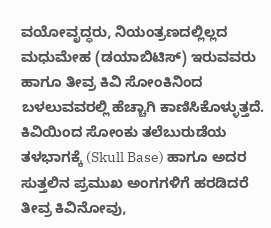ವಯೋವೃದ್ಧರು, ನಿಯಂತ್ರಣದಲ್ಲಿಲ್ಲದ ಮಧುಮೇಹ (ಡಯಾಬಿಟಿಸ್) ಇರುವವರು ಹಾಗೂ ತೀವ್ರ ಕಿವಿ ಸೋಂಕಿನಿಂದ ಬಳಲುವವರಲ್ಲಿ ಹೆಚ್ಚಾಗಿ ಕಾಣಿಸಿಕೊಳ್ಳುತ್ತದೆ. ಕಿವಿಯಿಂದ ಸೋಂಕು ತಲೆಬುರುಡೆಯ ತಳಭಾಗಕ್ಕೆ (Skull Base) ಹಾಗೂ ಅದರ ಸುತ್ತಲಿನ ಪ್ರಮುಖ ಅಂಗಗಳಿಗೆ ಹರಡಿದರೆ ತೀವ್ರ ಕಿವಿನೋವು,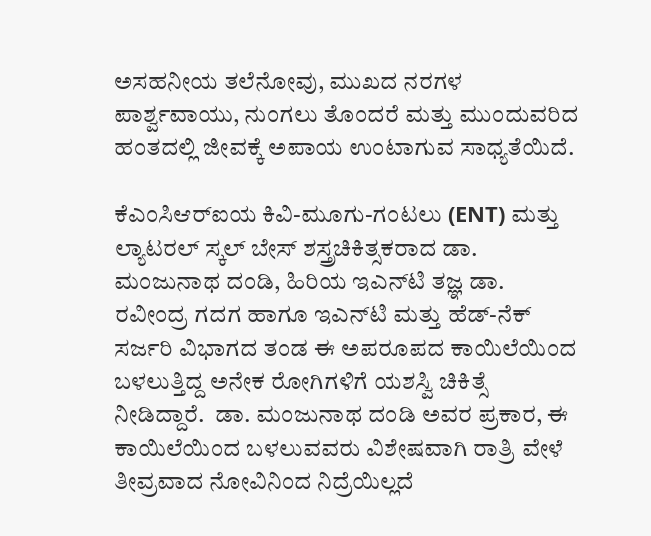ಅಸಹನೀಯ ತಲೆನೋವು, ಮುಖದ ನರಗಳ ಪಾರ್ಶ್ವವಾಯು, ನುಂಗಲು ತೊಂದರೆ ಮತ್ತು ಮುಂದುವರಿದ ಹಂತದಲ್ಲಿ ಜೀವಕ್ಕೆ ಅಪಾಯ ಉಂಟಾಗುವ ಸಾಧ್ಯತೆಯಿದೆ.

ಕೆಎಂಸಿಆರ್‌ಐಯ ಕಿವಿ-ಮೂಗು-ಗಂಟಲು (ENT) ಮತ್ತು ಲ್ಯಾಟರಲ್ ಸ್ಕಲ್ ಬೇಸ್ ಶಸ್ತ್ರಚಿಕಿತ್ಸಕರಾದ ಡಾ. ಮಂಜುನಾಥ ದಂಡಿ, ಹಿರಿಯ ಇಎನ್‌ಟಿ ತಜ್ಞ ಡಾ. ರವೀಂದ್ರ ಗದಗ ಹಾಗೂ ಇಎನ್‌ಟಿ ಮತ್ತು ಹೆಡ್-ನೆಕ್ ಸರ್ಜರಿ ವಿಭಾಗದ ತಂಡ ಈ ಅಪರೂಪದ ಕಾಯಿಲೆಯಿಂದ ಬಳಲುತ್ತಿದ್ದ ಅನೇಕ ರೋಗಿಗಳಿಗೆ ಯಶಸ್ವಿ ಚಿಕಿತ್ಸೆ ನೀಡಿದ್ದಾರೆ.  ಡಾ. ಮಂಜುನಾಥ ದಂಡಿ ಅವರ ಪ್ರಕಾರ, ಈ ಕಾಯಿಲೆಯಿಂದ ಬಳಲುವವರು ವಿಶೇಷವಾಗಿ ರಾತ್ರಿ ವೇಳೆ ತೀವ್ರವಾದ ನೋವಿನಿಂದ ನಿದ್ರೆಯಿಲ್ಲದೆ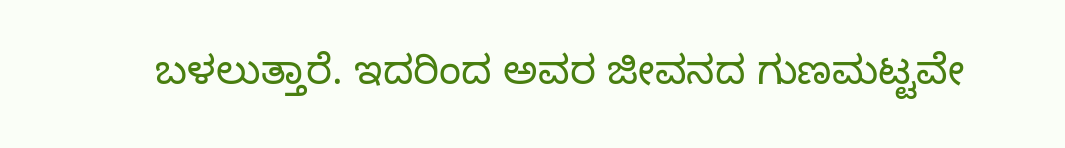ಬಳಲುತ್ತಾರೆ. ಇದರಿಂದ ಅವರ ಜೀವನದ ಗುಣಮಟ್ಟವೇ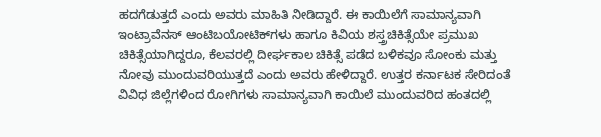ಹದಗೆಡುತ್ತದೆ ಎಂದು ಅವರು ಮಾಹಿತಿ ನೀಡಿದ್ದಾರೆ. ಈ ಕಾಯಿಲೆಗೆ ಸಾಮಾನ್ಯವಾಗಿ ಇಂಟ್ರಾವೆನಸ್ ಆಂಟಿಬಯೋಟಿಕ್‌ಗಳು ಹಾಗೂ ಕಿವಿಯ ಶಸ್ತ್ರಚಿಕಿತ್ಸೆಯೇ ಪ್ರಮುಖ ಚಿಕಿತ್ಸೆಯಾಗಿದ್ದರೂ, ಕೆಲವರಲ್ಲಿ ದೀರ್ಘಕಾಲ ಚಿಕಿತ್ಸೆ ಪಡೆದ ಬಳಿಕವೂ ಸೋಂಕು ಮತ್ತು ನೋವು ಮುಂದುವರಿಯುತ್ತದೆ ಎಂದು ಅವರು ಹೇಳಿದ್ದಾರೆ. ಉತ್ತರ ಕರ್ನಾಟಕ ಸೇರಿದಂತೆ ವಿವಿಧ ಜಿಲ್ಲೆಗಳಿಂದ ರೋಗಿಗಳು ಸಾಮಾನ್ಯವಾಗಿ ಕಾಯಿಲೆ ಮುಂದುವರಿದ ಹಂತದಲ್ಲಿ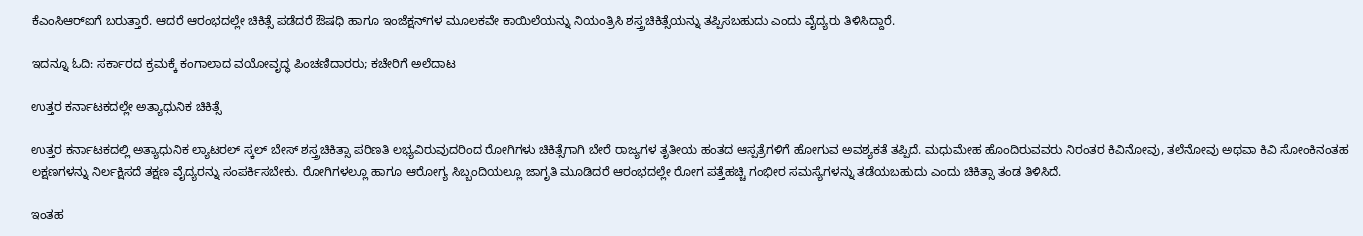ಕೆಎಂಸಿಆರ್‌ಐಗೆ ಬರುತ್ತಾರೆ. ಆದರೆ ಆರಂಭದಲ್ಲೇ ಚಿಕಿತ್ಸೆ ಪಡೆದರೆ ಔಷಧಿ ಹಾಗೂ ಇಂಜೆಕ್ಷನ್‌ಗಳ ಮೂಲಕವೇ ಕಾಯಿಲೆಯನ್ನು ನಿಯಂತ್ರಿಸಿ ಶಸ್ತ್ರಚಿಕಿತ್ಸೆಯನ್ನು ತಪ್ಪಿಸಬಹುದು ಎಂದು ವೈದ್ಯರು ತಿಳಿಸಿದ್ದಾರೆ.

ಇದನ್ನೂ ಓದಿ: ಸರ್ಕಾರದ ಕ್ರಮಕ್ಕೆ ಕಂಗಾಲಾದ ವಯೋವೃದ್ಧ ಪಿಂಚಣಿದಾರರು; ಕಚೇರಿಗೆ ಅಲೆದಾಟ

ಉತ್ತರ ಕರ್ನಾಟಕದಲ್ಲೇ ಅತ್ಯಾಧುನಿಕ ಚಿಕಿತ್ಸೆ

ಉತ್ತರ ಕರ್ನಾಟಕದಲ್ಲಿ ಅತ್ಯಾಧುನಿಕ ಲ್ಯಾಟರಲ್ ಸ್ಕಲ್ ಬೇಸ್ ಶಸ್ತ್ರಚಿಕಿತ್ಸಾ ಪರಿಣತಿ ಲಭ್ಯವಿರುವುದರಿಂದ ರೋಗಿಗಳು ಚಿಕಿತ್ಸೆಗಾಗಿ ಬೇರೆ ರಾಜ್ಯಗಳ ತೃತೀಯ ಹಂತದ ಆಸ್ಪತ್ರೆಗಳಿಗೆ ಹೋಗುವ ಅವಶ್ಯಕತೆ ತಪ್ಪಿದೆ. ಮಧುಮೇಹ ಹೊಂದಿರುವವರು ನಿರಂತರ ಕಿವಿನೋವು, ತಲೆನೋವು ಅಥವಾ ಕಿವಿ ಸೋಂಕಿನಂತಹ ಲಕ್ಷಣಗಳನ್ನು ನಿರ್ಲಕ್ಷಿಸದೆ ತಕ್ಷಣ ವೈದ್ಯರನ್ನು ಸಂಪರ್ಕಿಸಬೇಕು. ರೋಗಿಗಳಲ್ಲೂ ಹಾಗೂ ಆರೋಗ್ಯ ಸಿಬ್ಬಂದಿಯಲ್ಲೂ ಜಾಗೃತಿ ಮೂಡಿದರೆ ಆರಂಭದಲ್ಲೇ ರೋಗ ಪತ್ತೆಹಚ್ಚಿ ಗಂಭೀರ ಸಮಸ್ಯೆಗಳನ್ನು ತಡೆಯಬಹುದು ಎಂದು ಚಿಕಿತ್ಸಾ ತಂಡ ತಿಳಿಸಿದೆ.

ಇಂತಹ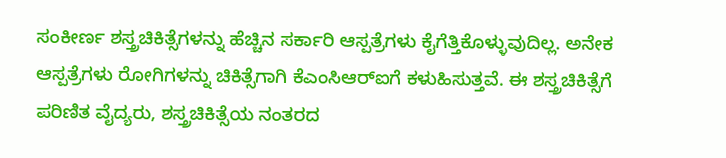ಸಂಕೀರ್ಣ ಶಸ್ತ್ರಚಿಕಿತ್ಸೆಗಳನ್ನು ಹೆಚ್ಚಿನ ಸರ್ಕಾರಿ ಆಸ್ಪತ್ರೆಗಳು ಕೈಗೆತ್ತಿಕೊಳ್ಳುವುದಿಲ್ಲ. ಅನೇಕ ಆಸ್ಪತ್ರೆಗಳು ರೋಗಿಗಳನ್ನು ಚಿಕಿತ್ಸೆಗಾಗಿ ಕೆಎಂಸಿಆರ್‌ಐಗೆ ಕಳುಹಿಸುತ್ತವೆ. ಈ ಶಸ್ತ್ರಚಿಕಿತ್ಸೆಗೆ ಪರಿಣಿತ ವೈದ್ಯರು, ಶಸ್ತ್ರಚಿಕಿತ್ಸೆಯ ನಂತರದ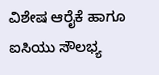ವಿಶೇಷ ಆರೈಕೆ ಹಾಗೂ ಐಸಿಯು ಸೌಲಭ್ಯ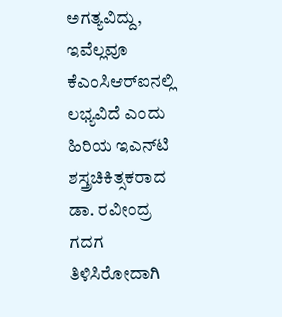ಅಗತ್ಯವಿದ್ದು, ಇವೆಲ್ಲವೂ ಕೆಎಂಸಿಆರ್‌ಐನಲ್ಲಿ ಲಭ್ಯವಿದೆ ಎಂದು ಹಿರಿಯ ಇಎನ್‌ಟಿ ಶಸ್ತ್ರಚಿಕಿತ್ಸಕರಾದ ಡಾ. ರವೀಂದ್ರ ಗದಗ ತಿಳಿಸಿರೋದಾಗಿ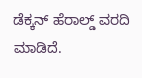ಡೆಕ್ಕನ್ ಹೆರಾಲ್ಡ್ ವರದಿ ಮಾಡಿದೆ.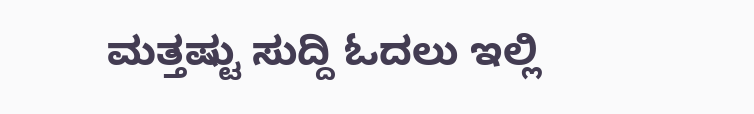ಮತ್ತಷ್ಟು ಸುದ್ದಿ ಓದಲು ಇಲ್ಲಿ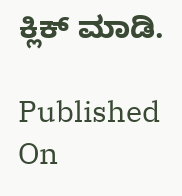ಕ್ಲಿಕ್ ಮಾಡಿ.

Published On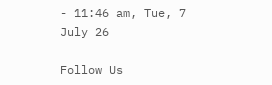- 11:46 am, Tue, 7 July 26

Follow Us